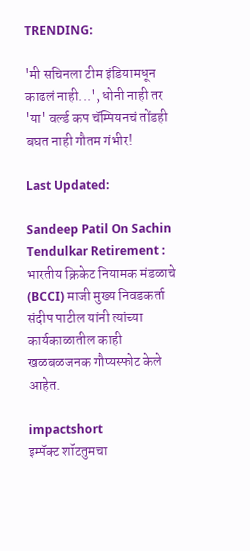TRENDING:

'मी सचिनला टीम इंडियामधून काढलं नाही...', धोनी नाही तर 'या' वर्ल्ड कप चॅम्पियनचं तोंडही बघत नाही गौतम गंभीर!

Last Updated:

Sandeep Patil On Sachin Tendulkar Retirement : भारतीय क्रिकेट नियामक मंडळाचे (BCCI) माजी मुख्य निवडकर्ता संदीप पाटील यांनी त्यांच्या कार्यकाळातील काही खळबळजनक गौप्यस्फोट केले आहेत.

impactshort
इम्पॅक्ट शॉटतुमचा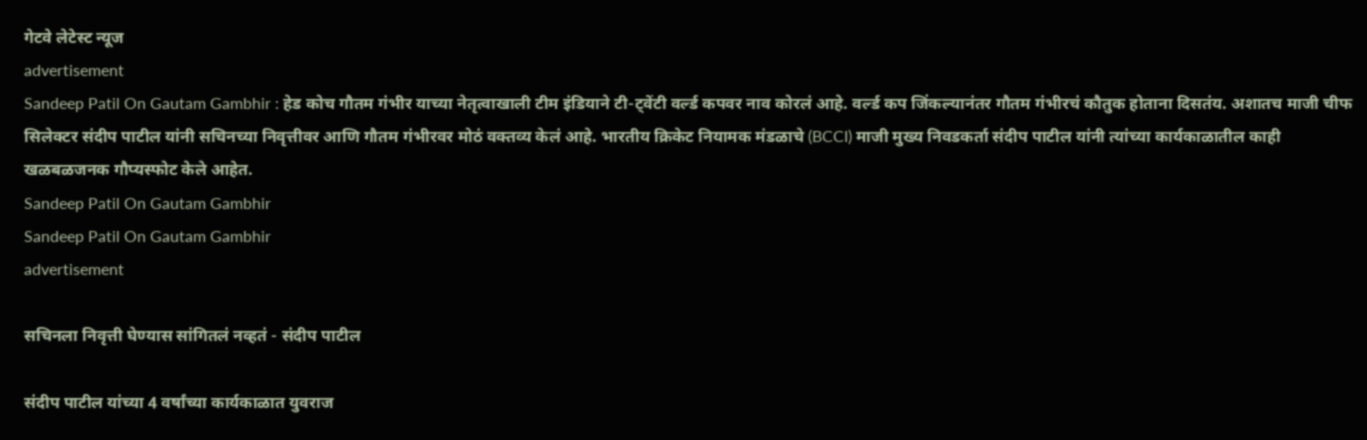गेटवे लेटेस्ट न्यूज
advertisement
Sandeep Patil On Gautam Gambhir : हेड कोच गौतम गंभीर याच्या नेतृत्वाखाली टीम इंडियाने टी-ट्वेंटी वर्ल्ड कपवर नाव कोरलं आहे. वर्ल्ड कप जिंकल्यानंतर गौतम गंभीरचं कौतुक होताना दिसतंय. अशातच माजी चीफ सिलेक्टर संदीप पाटील यांनी सचिनच्या निवृत्तीवर आणि गौतम गंभीरवर मोठं वक्तव्य केलं आहे. भारतीय क्रिकेट नियामक मंडळाचे (BCCI) माजी मुख्य निवडकर्ता संदीप पाटील यांनी त्यांच्या कार्यकाळातील काही खळबळजनक गौप्यस्फोट केले आहेत.
Sandeep Patil On Gautam Gambhir
Sandeep Patil On Gautam Gambhir
advertisement

सचिनला निवृत्ती घेण्यास सांगितलं नव्हतं - संदीप पाटील

संदीप पाटील यांच्या 4 वर्षांच्या कार्यकाळात युवराज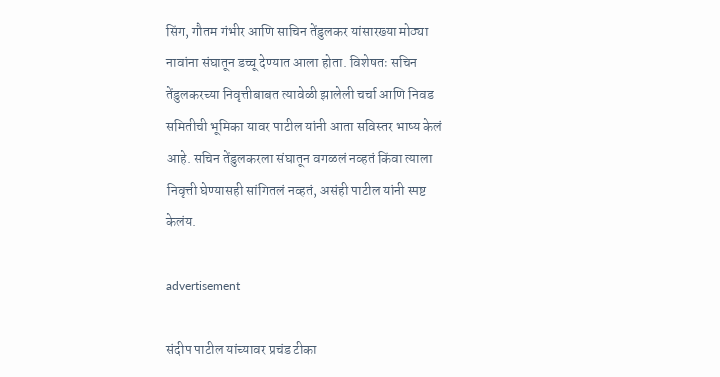सिंग, गौतम गंभीर आणि साचिन तेंडुलकर यांसारख्या मोठ्या नावांना संघातून डच्चू देण्यात आला होता. विशेषतः सचिन तेंडुलकरच्या निवृत्तीबाबत त्यावेळी झालेली चर्चा आणि निवड समितीची भूमिका यावर पाटील यांनी आता सविस्तर भाष्य केलं आहे. सचिन तेंडुलकरला संघातून वगळलं नव्हतं किंवा त्याला निवृत्ती घेण्यासही सांगितलं नव्हतं, असंही पाटील यांनी स्पष्ट केलंय.

advertisement

संदीप पाटील यांच्यावर प्रचंड टीका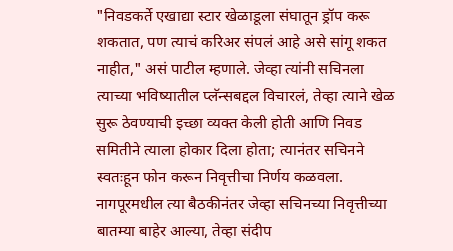"निवडकर्ते एखाद्या स्टार खेळाडूला संघातून ड्रॉप करू शकतात, पण त्याचं करिअर संपलं आहे असे सांगू शकत नाहीत," असं पाटील म्हणाले. जेव्हा त्यांनी सचिनला त्याच्या भविष्यातील प्लॅन्सबद्दल विचारलं, तेव्हा त्याने खेळ सुरू ठेवण्याची इच्छा व्यक्त केली होती आणि निवड समितीने त्याला होकार दिला होता; त्यानंतर सचिनने स्वतःहून फोन करून निवृत्तीचा निर्णय कळवला. नागपूरमधील त्या बैठकीनंतर जेव्हा सचिनच्या निवृत्तीच्या बातम्या बाहेर आल्या, तेव्हा संदीप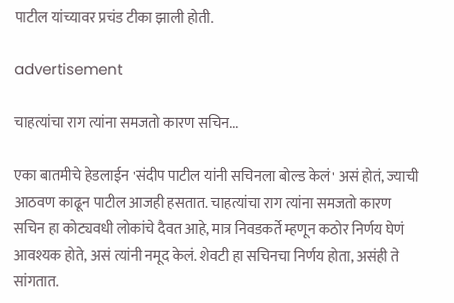पाटील यांच्यावर प्रचंड टीका झाली होती.

advertisement

चाहत्यांचा राग त्यांना समजतो कारण सचिन...

एका बातमीचे हेडलाईन 'संदीप पाटील यांनी सचिनला बोल्ड केलं' असं होतं, ज्याची आठवण काढून पाटील आजही हसतात. चाहत्यांचा राग त्यांना समजतो कारण सचिन हा कोट्यवधी लोकांचे दैवत आहे, मात्र निवडकर्ते म्हणून कठोर निर्णय घेणं आवश्यक होते, असं त्यांनी नमूद केलं. शेवटी हा सचिनचा निर्णय होता, असंही ते सांगतात.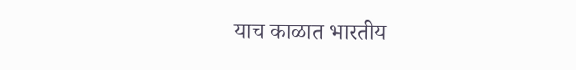याच काळात भारतीय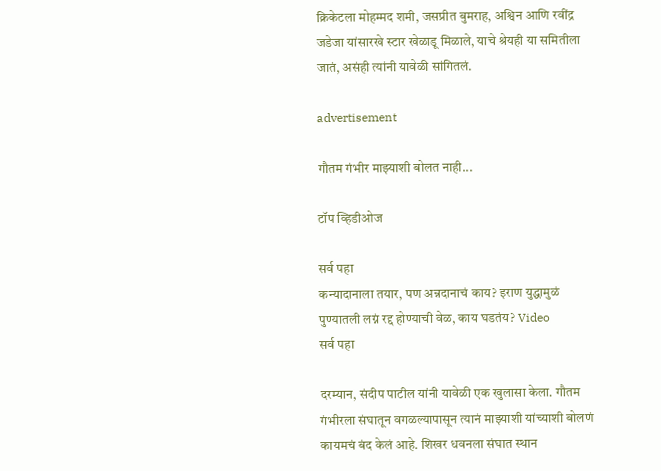क्रिकेटला मोहम्मद शमी, जसप्रीत बुमराह, अश्विन आणि रवींद्र जडेजा यांसारखे स्टार खेळाडू मिळाले, याचे श्रेयही या समितीला जातं, असंही त्यांनी यावेळी सांगितलं.

advertisement

गौतम गंभीर माझ्याशी बोलत नाही...

टॉप व्हिडीओज

सर्व पहा
कन्यादानाला तयार, पण अन्नदानाचं काय? इराण युद्धामुळं पुण्यातली लग्नं रद्द होण्याची वेळ, काय घडतंय? Video
सर्व पहा

दरम्यान, संदीप पाटील यांनी यावेळी एक खुलासा केला. गौतम गंभीरला संघातून वगळल्यापासून त्यानं माझ्याशी यांच्याशी बोलणं कायमचं बंद केलं आहे. शिखर धवनला संघात स्थान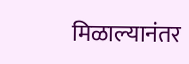मिळाल्यानंतर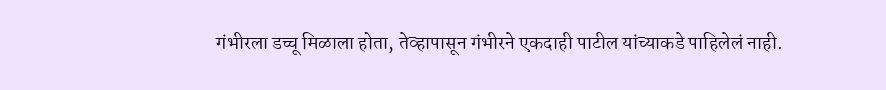गंभीरला डच्चू मिळाला होता, तेव्हापासून गंभीरने एकदाही पाटील यांच्याकडे पाहिलेलं नाही.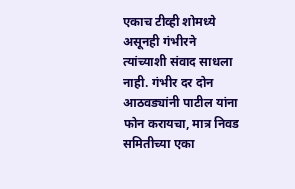एकाच टीव्ही शोमध्ये असूनही गंभीरने त्यांच्याशी संवाद साधला नाही. गंभीर दर दोन आठवड्यांनी पाटील यांना फोन करायचा, मात्र निवड समितीच्या एका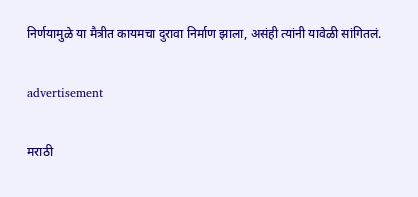निर्णयामुळे या मैत्रीत कायमचा दुरावा निर्माण झाला, असंही त्यांनी यावेळी सांगितलं.

advertisement

मराठी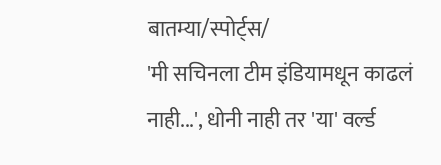बातम्या/स्पोर्ट्स/
'मी सचिनला टीम इंडियामधून काढलं नाही...', धोनी नाही तर 'या' वर्ल्ड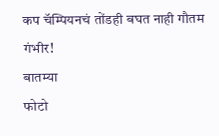कप चॅम्पियनचं तोंडही बघत नाही गौतम गंभीर!
बातम्या
फोटो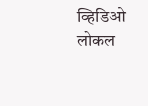व्हिडिओ
लोकल